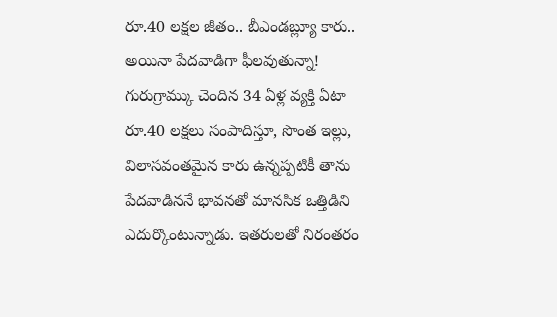రూ.40 లక్షల జీతం.. బీఎండబ్ల్యూ కారు.. అయినా పేదవాడిగా ఫీలవుతున్నా!
గురుగ్రామ్కు చెందిన 34 ఏళ్ల వ్యక్తి ఏటా రూ.40 లక్షలు సంపాదిస్తూ, సొంత ఇల్లు, విలాసవంతమైన కారు ఉన్నప్పటికీ తాను పేదవాడిననే భావనతో మానసిక ఒత్తిడిని ఎదుర్కొంటున్నాడు. ఇతరులతో నిరంతరం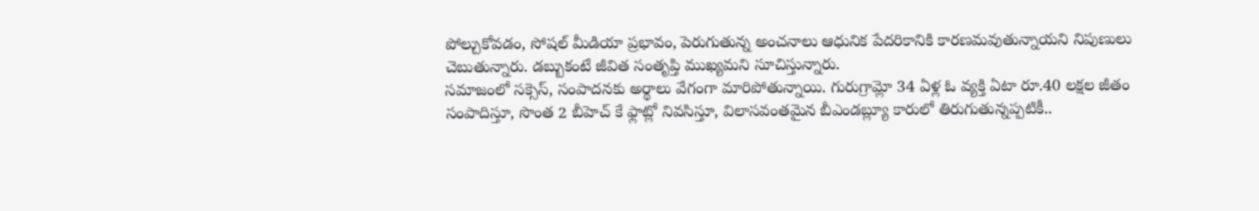పోల్చుకోవడం, సోషల్ మీడియా ప్రభావం, పెరుగుతున్న అంచనాలు ఆధునిక పేదరికానికి కారణమవుతున్నాయని నిపుణులు చెబుతున్నారు. డబ్బుకంటే జీవిత సంతృప్తి ముఖ్యమని సూచిస్తున్నారు.
సమాజంలో సక్సెస్, సంపాదనకు అర్థాలు వేగంగా మారిపోతున్నాయి. గురుగ్రామ్లో 34 ఏళ్ల ఓ వ్యక్తి ఏటా రూ.40 లక్షల జీతం సంపాదిస్తూ, సొంత 2 బీహెచ్ కే ఫ్లాట్లో నివసిస్తూ, విలాసవంతమైన బీఎండబ్ల్యూ కారులో తిరుగుతున్నప్పటికీ..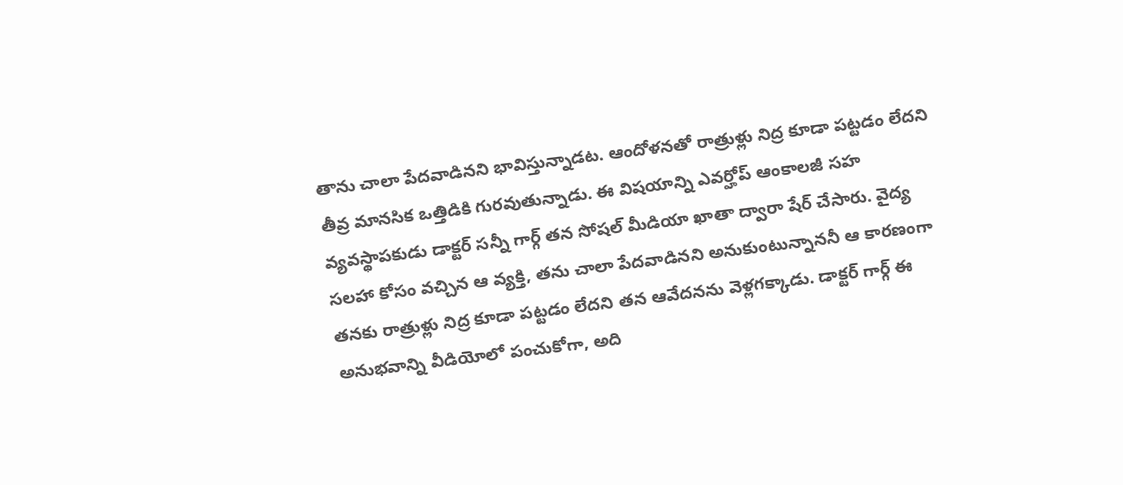తాను చాలా పేదవాడినని భావిస్తున్నాడట. ఆందోళనతో రాత్రుళ్లు నిద్ర కూడా పట్టడం లేదని తీవ్ర మానసిక ఒత్తిడికి గురవుతున్నాడు. ఈ విషయాన్ని ఎవర్హోప్ ఆంకాలజీ సహ వ్యవస్థాపకుడు డాక్టర్ సన్నీ గార్గ్ తన సోషల్ మీడియా ఖాతా ద్వారా షేర్ చేసారు. వైద్య సలహా కోసం వచ్చిన ఆ వ్యక్తి, తను చాలా పేదవాడినని అనుకుంటున్నాననీ ఆ కారణంగా తనకు రాత్రుళ్లు నిద్ర కూడా పట్టడం లేదని తన ఆవేదనను వెళ్లగక్కాడు. డాక్టర్ గార్గ్ ఈ అనుభవాన్ని వీడియోలో పంచుకోగా, అది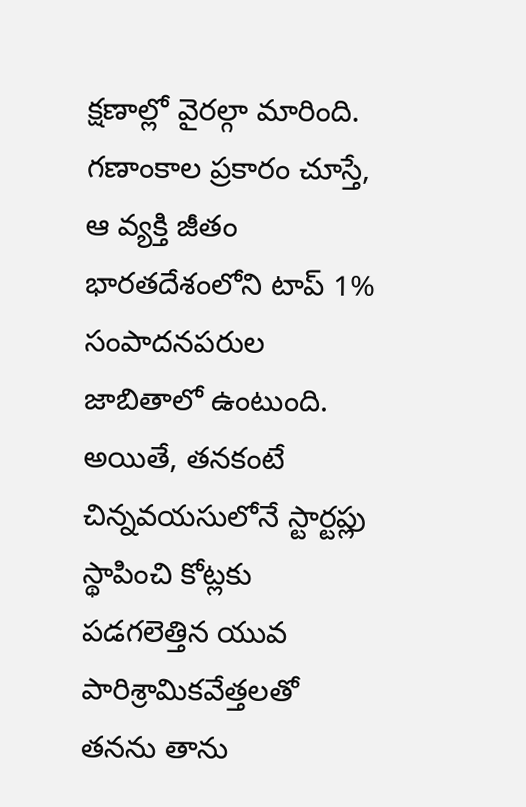క్షణాల్లో వైరల్గా మారింది. గణాంకాల ప్రకారం చూస్తే, ఆ వ్యక్తి జీతం భారతదేశంలోని టాప్ 1% సంపాదనపరుల జాబితాలో ఉంటుంది. అయితే, తనకంటే చిన్నవయసులోనే స్టార్టప్లు స్థాపించి కోట్లకు పడగలెత్తిన యువ పారిశ్రామికవేత్తలతో తనను తాను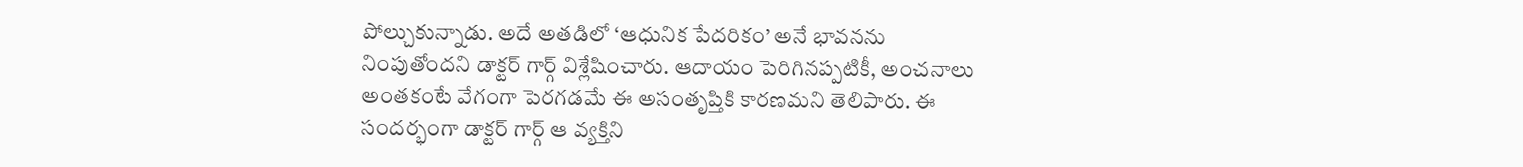పోల్చుకున్నాడు. అదే అతడిలో ‘ఆధునిక పేదరికం’ అనే భావనను నింపుతోందని డాక్టర్ గార్గ్ విశ్లేషించారు. ఆదాయం పెరిగినప్పటికీ, అంచనాలు అంతకంటే వేగంగా పెరగడమే ఈ అసంతృప్తికి కారణమని తెలిపారు. ఈ సందర్భంగా డాక్టర్ గార్గ్ ఆ వ్యక్తిని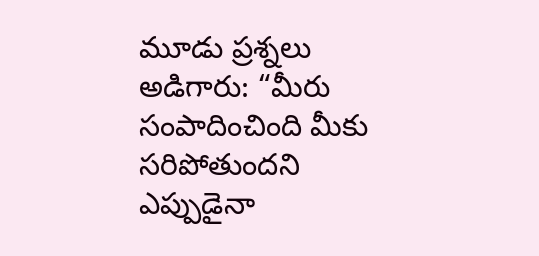మూడు ప్రశ్నలు అడిగారు: “మీరు సంపాదించింది మీకు సరిపోతుందని ఎప్పుడైనా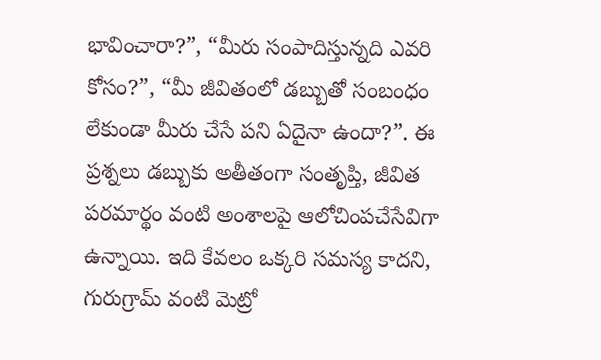భావించారా?”, “మీరు సంపాదిస్తున్నది ఎవరి కోసం?”, “మీ జీవితంలో డబ్బుతో సంబంధం లేకుండా మీరు చేసే పని ఏదైనా ఉందా?”. ఈ ప్రశ్నలు డబ్బుకు అతీతంగా సంతృప్తి, జీవిత పరమార్థం వంటి అంశాలపై ఆలోచింపచేసేవిగా ఉన్నాయి. ఇది కేవలం ఒక్కరి సమస్య కాదని, గురుగ్రామ్ వంటి మెట్రో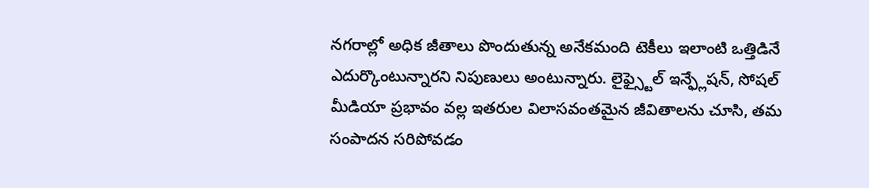నగరాల్లో అధిక జీతాలు పొందుతున్న అనేకమంది టెకీలు ఇలాంటి ఒత్తిడినే ఎదుర్కొంటున్నారని నిపుణులు అంటున్నారు. లైఫ్స్టైల్ ఇన్ఫ్లేషన్, సోషల్ మీడియా ప్రభావం వల్ల ఇతరుల విలాసవంతమైన జీవితాలను చూసి, తమ సంపాదన సరిపోవడం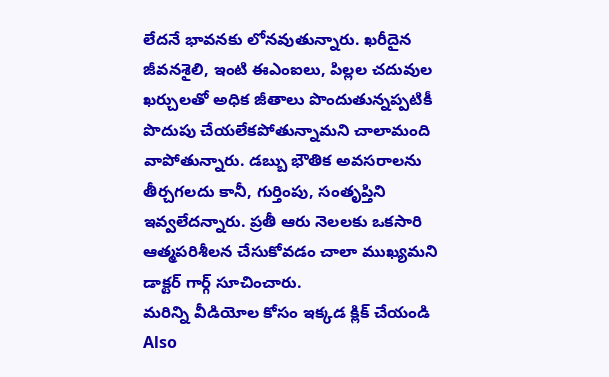లేదనే భావనకు లోనవుతున్నారు. ఖరీదైన జీవనశైలి, ఇంటి ఈఎంఐలు, పిల్లల చదువుల ఖర్చులతో అధిక జీతాలు పొందుతున్నప్పటికీ పొదుపు చేయలేకపోతున్నామని చాలామంది వాపోతున్నారు. డబ్బు భౌతిక అవసరాలను తీర్చగలదు కానీ, గుర్తింపు, సంతృప్తిని ఇవ్వలేదన్నారు. ప్రతీ ఆరు నెలలకు ఒకసారి ఆత్మపరిశీలన చేసుకోవడం చాలా ముఖ్యమని డాక్టర్ గార్గ్ సూచించారు.
మరిన్ని వీడియోల కోసం ఇక్కడ క్లిక్ చేయండి
Also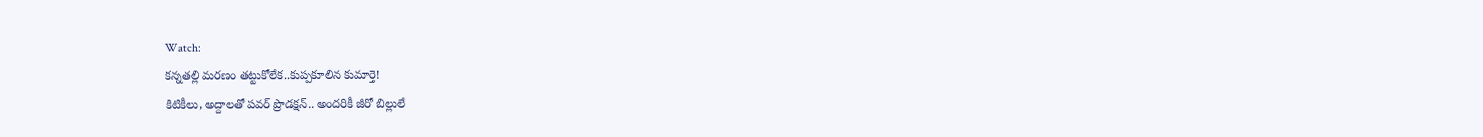Watch:
కన్నతల్లి మరణం తట్టుకోలేక..కుప్పకూలిన కుమార్తె!
కిటికీలు, అద్దాలతో పవర్ ప్రొడక్షన్.. అందరికీ జీరో బిల్లులే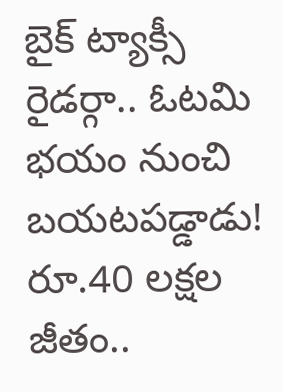బైక్ ట్యాక్సీ రైడర్గా.. ఓటమి భయం నుంచి బయటపడ్డాడు!
రూ.40 లక్షల జీతం..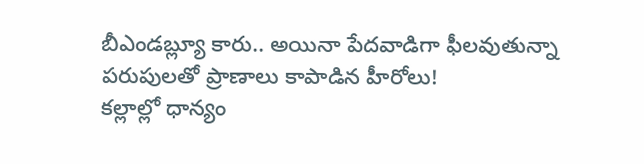బీఎండబ్ల్యూ కారు.. అయినా పేదవాడిగా ఫీలవుతున్నా
పరుపులతో ప్రాణాలు కాపాడిన హీరోలు!
కల్లాల్లో ధాన్యం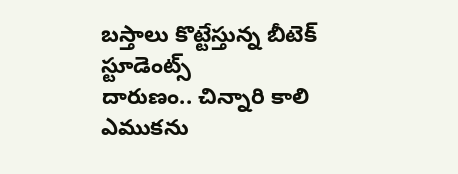బస్తాలు కొట్టేస్తున్న బీటెక్ స్టూడెంట్స్
దారుణం.. చిన్నారి కాలి ఎముకను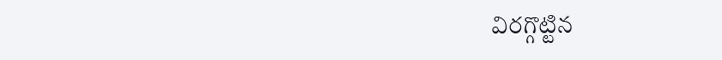విరగ్గొట్టిన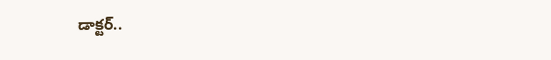డాక్టర్..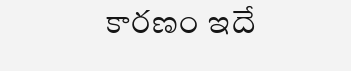కారణం ఇదే